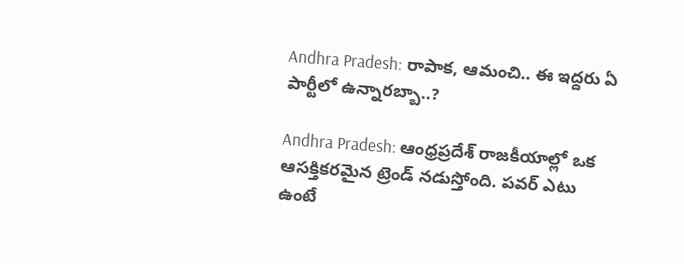Andhra Pradesh: రాపాక, ఆమంచి.. ఈ ఇద్ద‌రు ఏ పార్టీలో ఉన్నార‌బ్బా..?

Andhra Pradesh: ఆంధ్రప్రదేశ్ రాజకీయాల్లో ఒక ఆసక్తికరమైన ట్రెండ్ నడుస్తోంది. పవర్ ఎటు ఉంటే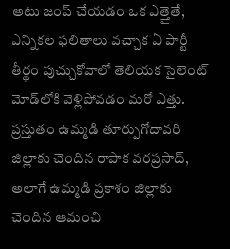అటు జంప్ చేయడం ఒక ఎత్తైతే, ఎన్నికల ఫలితాలు వచ్చాక ఏ పార్టీ తీర్థం పుచ్చుకోవాలో తెలియక సైలెంట్ మోడ్‌లోకి వెళ్లిపోవడం మరో ఎత్తు. ప్రస్తుతం ఉమ్మడి తూర్పుగోదావరి జిల్లాకు చెందిన రాపాక వరప్రసాద్, అలాగే ఉమ్మడి ప్రకాశం జిల్లాకు చెందిన ఆమంచి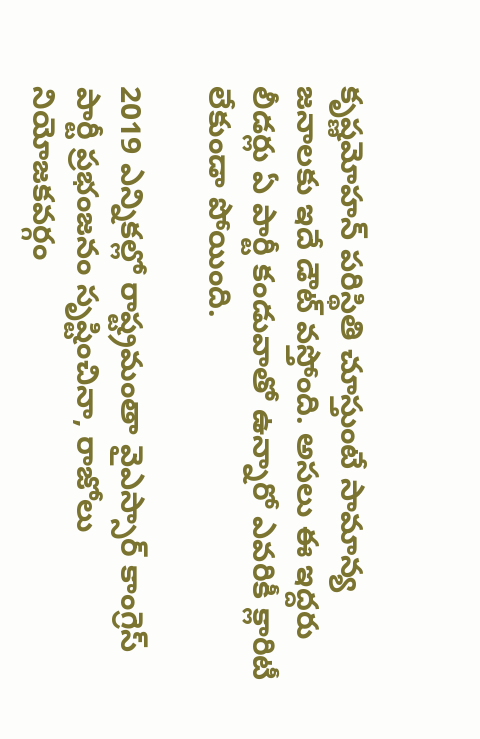కృష్ణమోహన్ పరిస్థితి చూస్తుంటే సామాన్య జనాలకు ఇదే డౌట్ వస్తోంది. అసలు ఈ ఇద్దరు లీడర్లు ఏ పార్టీ కండువాతో ఉన్నారో ఎవరికీ క్లారిటీ లేకుండా పోయింది.

2019 ఎన్నికల్లో రాష్ట్రమంతా వైఎస్సార్ కాంగ్రెస్ పార్టీ ప్రభంజనం సృష్టించినా, రాజోలు నియోజకవర్గం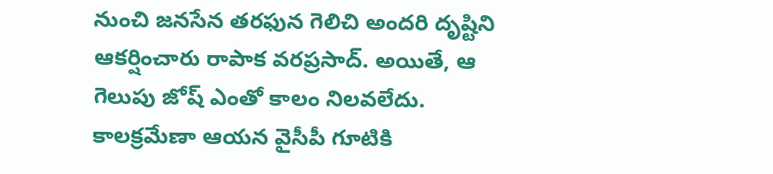నుంచి జనసేన తరఫున గెలిచి అందరి దృష్టిని ఆకర్షించారు రాపాక వరప్రసాద్. అయితే, ఆ గెలుపు జోష్ ఎంతో కాలం నిలవలేదు. కాలక్రమేణా ఆయన వైసీపీ గూటికి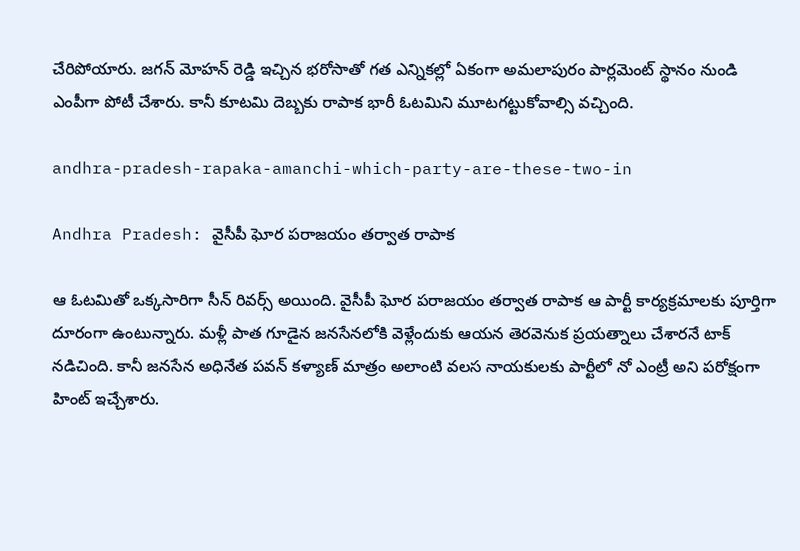చేరిపోయారు. జగన్ మోహన్ రెడ్డి ఇచ్చిన భరోసాతో గత ఎన్నికల్లో ఏకంగా అమలాపురం పార్లమెంట్ స్థానం నుండి ఎంపీగా పోటీ చేశారు. కానీ కూటమి దెబ్బకు రాపాక భారీ ఓటమిని మూటగట్టుకోవాల్సి వచ్చింది.

andhra-pradesh-rapaka-amanchi-which-party-are-these-two-in

Andhra Pradesh: వైసీపీ ఘోర పరాజయం తర్వాత రాపాక

ఆ ఓటమితో ఒక్కసారిగా సీన్ రివర్స్ అయింది. వైసీపీ ఘోర పరాజయం తర్వాత రాపాక ఆ పార్టీ కార్యక్రమాలకు పూర్తిగా దూరంగా ఉంటున్నారు. మళ్లీ పాత గూడైన జనసేనలోకి వెళ్లేందుకు ఆయన తెరవెనుక ప్రయత్నాలు చేశారనే టాక్ నడిచింది. కానీ జనసేన అధినేత పవన్ కళ్యాణ్ మాత్రం అలాంటి వలస నాయకులకు పార్టీలో నో ఎంట్రీ అని పరోక్షంగా హింట్ ఇచ్చేశారు.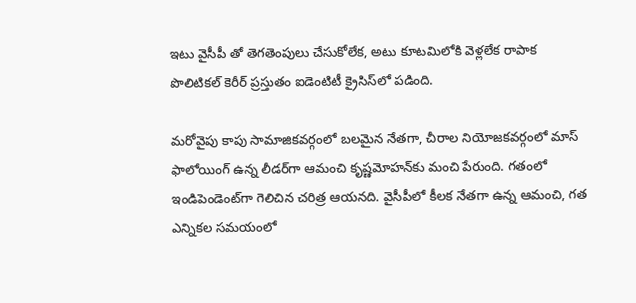ఇటు వైసీపీ తో తెగతెంపులు చేసుకోలేక, అటు కూటమిలోకి వెళ్లలేక రాపాక పొలిటికల్ కెరీర్ ప్రస్తుతం ఐడెంటిటీ క్రైసిస్‌లో పడింది.

మరోవైపు కాపు సామాజికవర్గంలో బలమైన నేతగా, చీరాల నియోజకవర్గంలో మాస్ ఫాలోయింగ్ ఉన్న లీడర్‌గా ఆమంచి కృష్ణమోహన్‌కు మంచి పేరుంది. గతంలో ఇండిపెండెంట్‌గా గెలిచిన చరిత్ర ఆయనది. వైసీపీలో కీలక నేతగా ఉన్న ఆమంచి, గత ఎన్నికల సమయంలో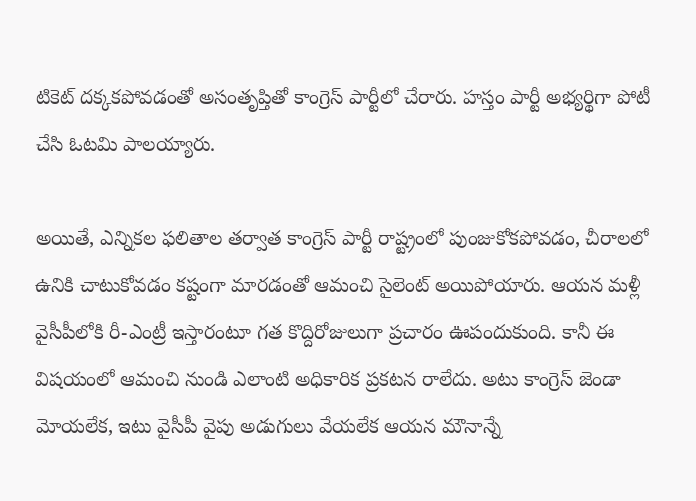టికెట్ దక్కకపోవడంతో అసంతృప్తితో కాంగ్రెస్ పార్టీలో చేరారు. హస్తం పార్టీ అభ్యర్థిగా పోటీ చేసి ఓటమి పాలయ్యారు.

అయితే, ఎన్నికల ఫలితాల తర్వాత కాంగ్రెస్ పార్టీ రాష్ట్రంలో పుంజుకోకపోవడం, చీరాలలో ఉనికి చాటుకోవడం కష్టంగా మారడంతో ఆమంచి సైలెంట్ అయిపోయారు. ఆయన మళ్లీ వైసీపీలోకి రీ-ఎంట్రీ ఇస్తారంటూ గత కొద్దిరోజులుగా ప్రచారం ఊపందుకుంది. కానీ ఈ విషయంలో ఆమంచి నుండి ఎలాంటి అధికారిక ప్రకటన రాలేదు. అటు కాంగ్రెస్ జెండా మోయలేక, ఇటు వైసీపీ వైపు అడుగులు వేయలేక ఆయన మౌనాన్నే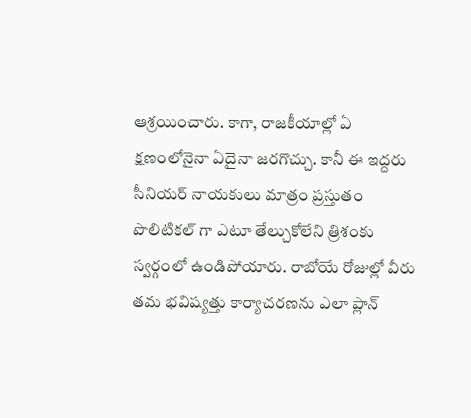ఆశ్రయించారు. కాగా, రాజకీయాల్లో ఏ క్షణంలోనైనా ఏదైనా జరగొచ్చు. కానీ ఈ ఇద్దరు సీనియర్ నాయకులు మాత్రం ప్రస్తుతం పొలిటికల్ గా ఎటూ తేల్చుకోలేని త్రిశంకు స్వర్గంలో ఉండిపోయారు. రాబోయే రోజుల్లో వీరు తమ భవిష్యత్తు కార్యాచరణను ఎలా ప్లాన్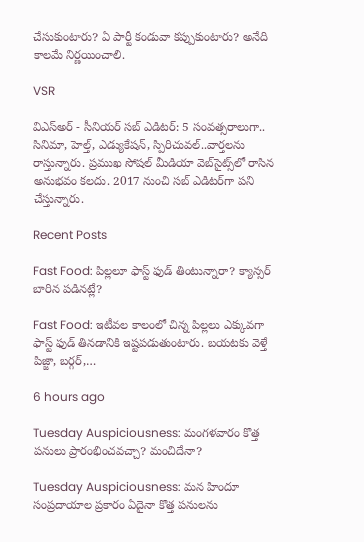చేసుకుంటారు? ఏ పార్టీ కండువా కప్పుకుంటారు? అనేది కాలమే నిర్ణయించాలి.

VSR

విఎస్అర్ - సీనియర్ సబ్ ఎడిటర్: 5 సంవత్సరాలుగా.. సినిమా, హెల్త్, ఎడ్యుకేషన్, స్పిరిచువల్..వార్తలను రాస్తున్నారు. ప్రముఖ సోషల్ మీడియా వెబ్‌సైట్స్‌లో రాసిన అనుభవం కలదు. 2017 నుంచి సబ్ ఎడిటర్‌గా పని చేస్తున్నారు.

Recent Posts

Fast Food: పిల్లలూ ఫాస్ట్ ఫుడ్ తింటున్నారా? క్యాన్సర్ బారిన పడినట్లే?

Fast Food: ఇటీవల కాలంలో చిన్న పిల్లలు ఎక్కువగా ఫాస్ట్ ఫుడ్ తినడానికి ఇష్టపడుతుంటారు. బయటకు వెళ్తే పిజ్జా, బర్గర్,…

6 hours ago

Tuesday Auspiciousness: మంగళవారం కొత్త పనులు ప్రారంభించవచ్చా? మంచిదేనా?

Tuesday Auspiciousness: మన హిందూ సంప్రదాయాల ప్రకారం ఏదైనా కొత్త పనులను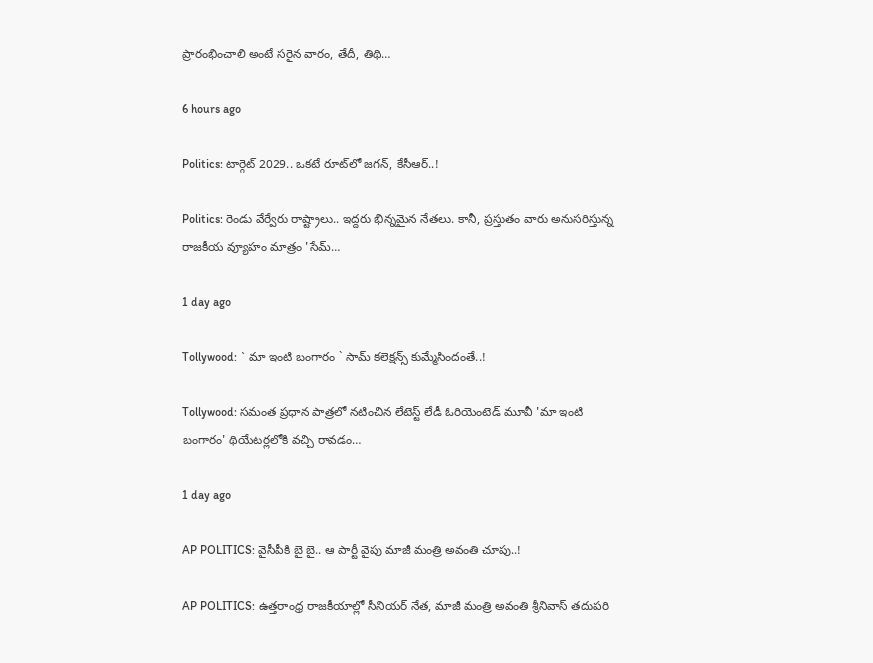ప్రారంభించాలి అంటే సరైన వారం, తేదీ, తిథి…

6 hours ago

Politics: టార్గెట్ 2029.. ఒక‌టే రూట్‌లో జ‌గన్‌, కేసీఆర్..!

Politics: రెండు వేర్వేరు రాష్ట్రాలు.. ఇద్దరు భిన్నమైన నేతలు. కానీ, ప్రస్తుతం వారు అనుసరిస్తున్న రాజకీయ వ్యూహం మాత్రం 'సేమ్…

1 day ago

Tollywood: ` మా ఇంటి బంగారం ` సామ్ క‌లెక్ష‌న్స్‌ కుమ్మేసిందంతే..!

Tollywood: సమంత ప్రధాన పాత్రలో నటించిన లేటెస్ట్ లేడీ ఓరియెంటెడ్ మూవీ 'మా ఇంటి బంగారం' థియేటర్లలోకి వచ్చి రావడం…

1 day ago

AP POLITICS: వైసీపీకి బై బై.. ఆ పార్టీ వైపు మాజీ మంత్రి అవంతి చూపు..!

AP POLITICS: ఉత్తరాంధ్ర రాజకీయాల్లో సీనియర్ నేత, మాజీ మంత్రి అవంతి శ్రీనివాస్ తదుపరి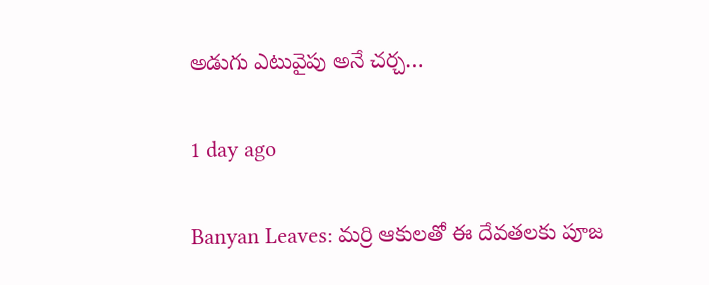అడుగు ఎటువైపు అనే చర్చ…

1 day ago

Banyan Leaves: మర్రి ఆకులతో ఈ దేవతలకు పూజ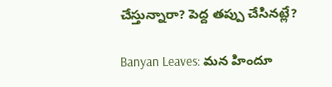చేస్తున్నారా? పెద్ద తప్పు చేసినట్లే?

Banyan Leaves: మన హిందూ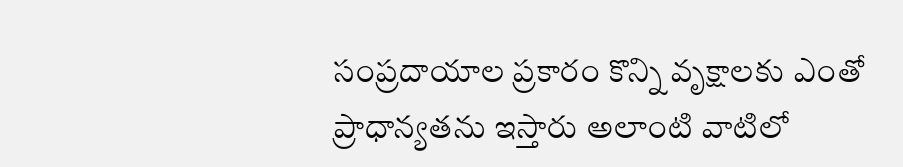సంప్రదాయాల ప్రకారం కొన్ని వృక్షాలకు ఎంతో ప్రాధాన్యతను ఇస్తారు అలాంటి వాటిలో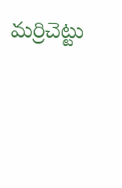మర్రిచెట్టు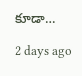కూడా…

2 days ago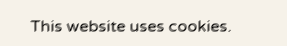This website uses cookies.